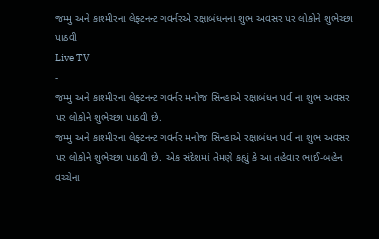જમ્મુ અને કાશ્મીરના લેફ્ટનન્ટ ગવર્નરએ રક્ષાબંધનના શુભ અવસર પર લોકોને શુભેચ્છા પાઠવી
Live TV
-
જમ્મુ અને કાશ્મીરના લેફ્ટનન્ટ ગવર્નર મનોજ સિન્હાએ રક્ષાબંધન પર્વ ના શુભ અવસર પર લોકોને શુભેચ્છા પાઠવી છે.
જમ્મુ અને કાશ્મીરના લેફ્ટનન્ટ ગવર્નર મનોજ સિન્હાએ રક્ષાબંધન પર્વ ના શુભ અવસર પર લોકોને શુભેચ્છા પાઠવી છે. એક સંદેશમાં તેમણે કહ્યું કે આ તહેવાર ભાઈ-બહેન વચ્ચેના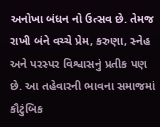અનોખા બંધન નો ઉત્સવ છે. તેમજ રાખી બંને વચ્ચે પ્રેમ, કરુણા, સ્નેહ અને પરસ્પર વિશ્વાસનું પ્રતીક પણ છે. આ તહેવારની ભાવના સમાજમાં કૌટુંબિક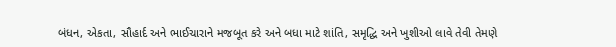બંધન, એકતા, સૌહાર્દ અને ભાઈચારાને મજબૂત કરે અને બધા માટે શાંતિ, સમૃદ્ધિ અને ખુશીઓ લાવે તેવી તેમણે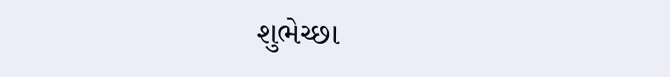શુભેચ્છા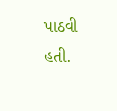પાઠવી હતી.